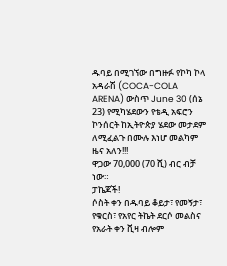ዱባይ በሚገኘው በግዙፉ የኮካ ኮላ አዳራሽ (COCA-COLA ARENA) ውስጥ June 30 (ሰኔ 23) የሚካሄደውን የቴዲ አፍሮን ኮንሰርት ከኢትዮጵያ ሄደው መታደም ለሚፈልጉ በሙሉ እነሆ መልካም ዜና አለን!!!
ዋጋው 70,000 (70 ሺ) ብር ብቻ ነው።
ፓኬጆች!
ሶስት ቀን በዱባይ ቆይታ፣ የመኝታ፣ የቁርስ፣ የአየር ትኬት ደርሶ መልስና የአራት ቀን ቪዛ ብሎም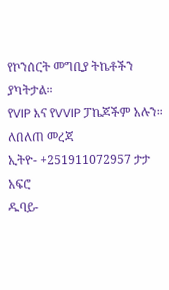የኮንሰርት መግቢያ ትኬቶችን ያካትታል።
የVIP እና የVVIP ፓኬጆችም አሉን።
ለበለጠ መረጃ
ኢትዮ- +251911072957 ታታ አፍሮ
ዱባይ-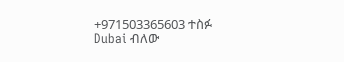+971503365603 ተስፉ Dubai ብለው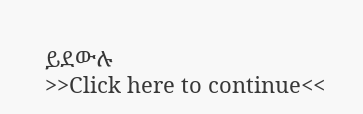ይደውሉ
>>Click here to continue<<